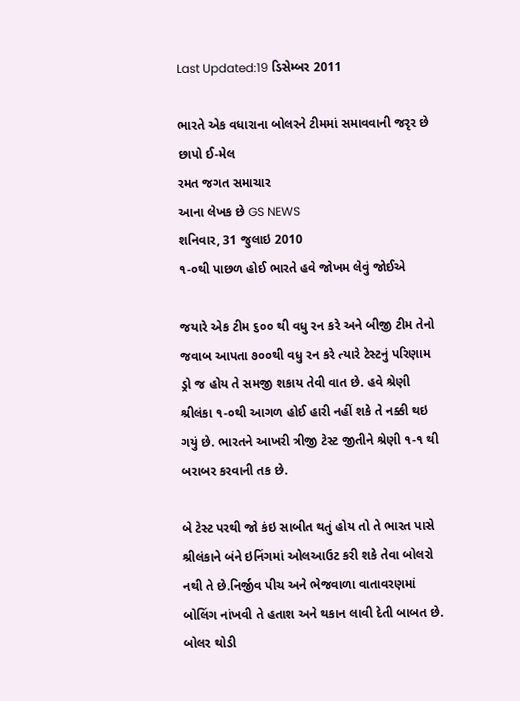Last Updated:19 ડિસેમ્બર 2011

ભારતે એક વધારાના બોલરને ટીમમાં સમાવવાની જરૃર છે છાપો ઈ-મેલ
રમત જગત સમાચાર
આના લેખક છે GS NEWS
શનિવાર, 31 જુલાઇ 2010
૧-૦થી પાછળ હોઈ ભારતે હવે જોખમ લેવું જોઈએ

જયારે એક ટીમ ૬૦૦ થી વધુ રન કરે અને બીજી ટીમ તેનો જવાબ આપતા ૭૦૦થી વધુ રન કરે ત્યારે ટેસ્ટનું પરિણામ ડ્રો જ હોય તે સમજી શકાય તેવી વાત છે. હવે શ્રેણી શ્રીલંકા ૧-૦થી આગળ હોઈ હારી નહીં શકે તે નક્કી થઇ ગયું છે. ભારતને આખરી ત્રીજી ટેસ્ટ જીતીને શ્રેણી ૧-૧ થી બરાબર કરવાની તક છે.

બે ટેસ્ટ પરથી જો કંઇ સાબીત થતું હોય તો તે ભારત પાસે શ્રીલંકાને બંને ઇનિંગમાં ઓલઆઉટ કરી શકે તેવા બોલરો નથી તે છે.નિર્જીવ પીચ અને ભેજવાળા વાતાવરણમાં બોલિંગ નાંખવી તે હતાશ અને થકાન લાવી દેતી બાબત છે. બોલર થોડી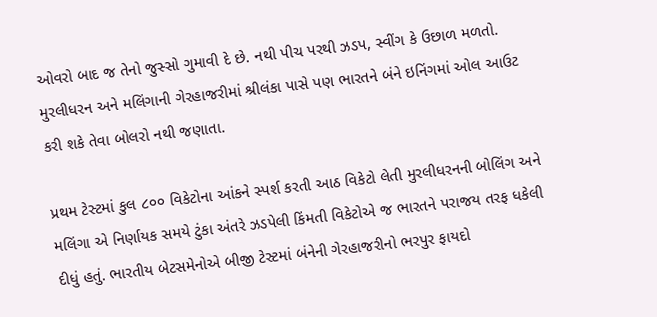ઓવરો બાદ જ તેનો જુસ્સો ગુમાવી દે છે. નથી પીચ પરથી ઝડપ, સ્વીંગ કે ઉછાળ મળતો. મુરલીધરન અને મલિંગાની ગેરહાજરીમાં શ્રીલંકા પાસે પણ ભારતને બંને ઇનિંગમાં ઓલ આઉટ કરી શકે તેવા બોલરો નથી જણાતા.

પ્રથમ ટેસ્ટમાં કુલ ૮૦૦ વિકેટોના આંકને સ્પર્શ કરતી આઠ વિકેટો લેતી મુરલીધરનની બોલિંગ અને મલિંગા એ નિર્ણાયક સમયે ટુંકા અંતરે ઝડપેલી કિંમતી વિકેટોએ જ ભારતને પરાજય તરફ ધકેલી દીધું હતું. ભારતીય બેટસમેનોએ બીજી ટેસ્ટમાં બંનેની ગેરહાજરીનો ભરપુર ફાયદો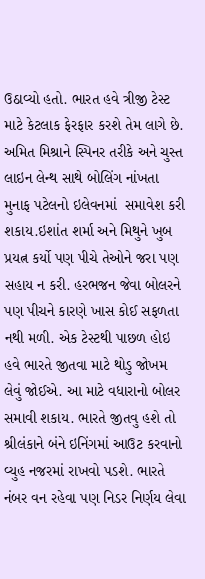ઉઠાવ્યો હતો. ભારત હવે ત્રીજી ટેસ્ટ માટે કેટલાક ફેરફાર કરશે તેમ લાગે છે. અમિત મિશ્રાને સ્પિનર તરીકે અને ચુસ્ત લાઇન લેન્થ સાથે બોલિંગ નાંખતા મુનાફ પટેલનો ઇલેવનમાં  સમાવેશ કરી શકાય.ઇશાંત શર્મા અને મિથુને ખુબ પ્રયત્ન કર્યો પણ પીચે તેઓને જરા પણ સહાય ન કરી. હરભજન જેવા બોલરને પણ પીચને કારણે ખાસ કોઈ સફળતા નથી મળી. એક ટેસ્ટથી પાછળ હોઇ હવે ભારતે જીતવા માટે થોડુ જોખમ લેવું જોઈએ. આ માટે વધારાનો બોલર સમાવી શકાય. ભારતે જીતવુ હશે તો શ્રીલંકાને બંને ઇનિંગમાં આઉટ કરવાનો વ્યુહ નજરમાં રાખવો પડશે. ભારતે નંબર વન રહેવા પણ નિડર નિર્ણય લેવા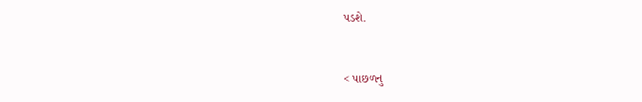પડશે.


< પાછળનુ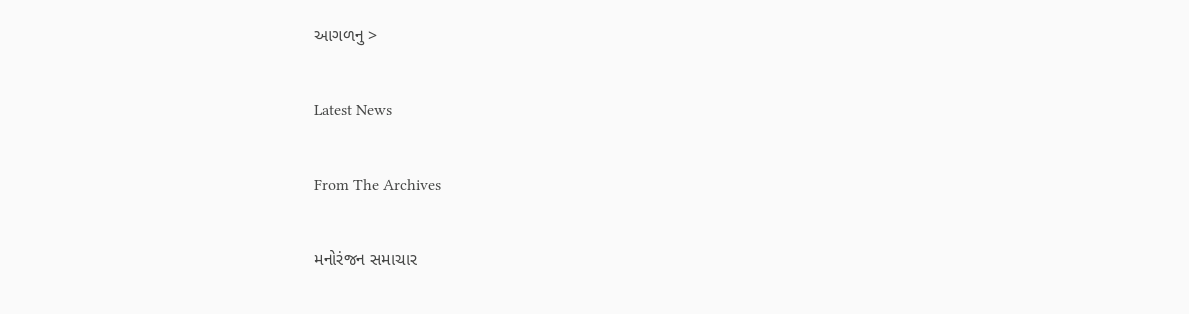આગળનુ >

Latest News

From The Archives

મનોરંજન સમાચાર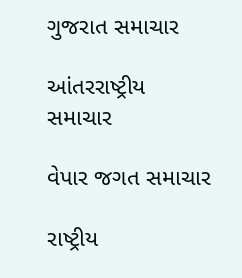ગુજરાત સમાચાર

આંતરરાષ્ટ્રીય સમાચાર

વેપાર જગત સમાચાર

રાષ્ટ્રીય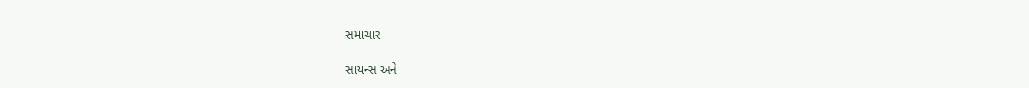સમાચાર

સાયન્સ અને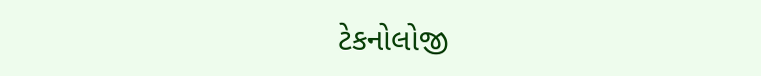ટેકનોલોજી